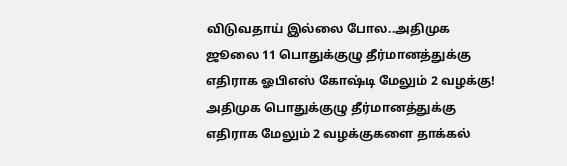விடுவதாய் இல்லை போல..அதிமுக ஜூலை 11 பொதுக்குழு தீர்மானத்துக்கு எதிராக ஓபிஎஸ் கோஷ்டி மேலும் 2 வழக்கு!
அதிமுக பொதுக்குழு தீர்மானத்துக்கு எதிராக மேலும் 2 வழக்குகளை தாக்கல்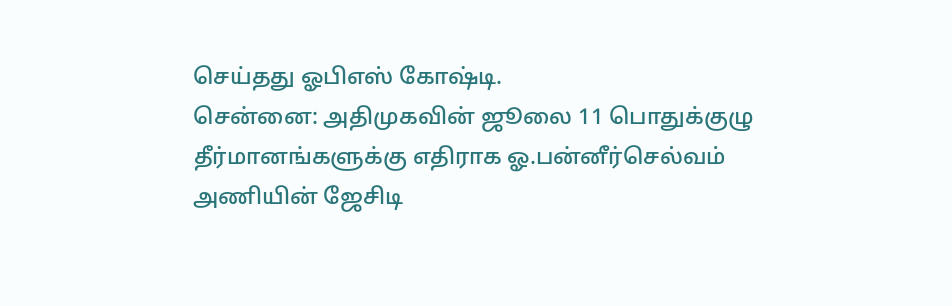செய்தது ஓபிஎஸ் கோஷ்டி.
சென்னை: அதிமுகவின் ஜூலை 11 பொதுக்குழு தீர்மானங்களுக்கு எதிராக ஓ.பன்னீர்செல்வம் அணியின் ஜேசிடி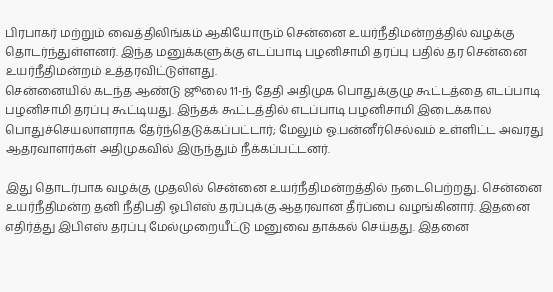பிரபாகர் மற்றும் வைத்திலிங்கம் ஆகியோரும் சென்னை உயர்நீதிமன்றத்தில் வழக்கு தொடர்ந்துள்ளனர். இந்த மனுக்களுக்கு எடப்பாடி பழனிசாமி தரப்பு பதில் தர சென்னை உயர்நீதிமன்றம் உத்தரவிட்டுள்ளது.
சென்னையில் கடந்த ஆண்டு ஜூலை 11-ந் தேதி அதிமுக பொதுக்குழு கூட்டத்தை எடப்பாடி பழனிசாமி தரப்பு கூட்டியது. இந்தக் கூட்டத்தில் எடப்பாடி பழனிசாமி இடைக்கால பொதுச்செயலாளராக தேர்ந்தெடுக்கப்பட்டார்; மேலும் ஓ.பன்னீர்செல்வம் உள்ளிட்ட அவரது ஆதரவாளர்கள் அதிமுகவில் இருந்தும் நீக்கப்பட்டனர்.

இது தொடர்பாக வழக்கு முதலில் சென்னை உயர்நீதிமன்றத்தில் நடைபெற்றது. சென்னை உயர்நீதிமன்ற தனி நீதிபதி ஓபிஎஸ் தரப்புக்கு ஆதரவான தீர்ப்பை வழங்கினார். இதனை எதிர்த்து இபிஎஸ் தரப்பு மேல்முறையீட்டு மனுவை தாக்கல் செய்தது. இதனை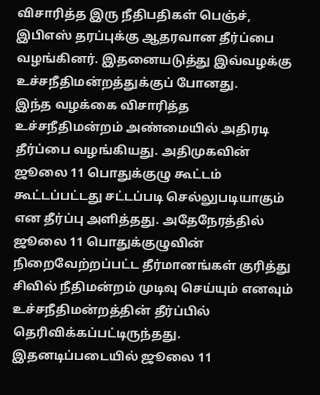விசாரித்த இரு நீதிபதிகள் பெஞ்ச், இபிஎஸ் தரப்புக்கு ஆதரவான தீர்ப்பை வழங்கினர். இதனையடுத்து இவ்வழக்கு உச்சநீதிமன்றத்துக்குப் போனது.
இந்த வழக்கை விசாரித்த உச்சநீதிமன்றம் அண்மையில் அதிரடி தீர்ப்பை வழங்கியது. அதிமுகவின் ஜூலை 11 பொதுக்குழு கூட்டம் கூட்டப்பட்டது சட்டப்படி செல்லுபடியாகும் என தீர்ப்பு அளித்தது. அதேநேரத்தில் ஜூலை 11 பொதுக்குழுவின் நிறைவேற்றப்பட்ட தீர்மானங்கள் குரித்து சிவில் நீதிமன்றம் முடிவு செய்யும் எனவும் உச்சநீதிமன்றத்தின் தீர்ப்பில் தெரிவிக்கப்பட்டிருந்தது.
இதனடிப்படையில் ஜூலை 11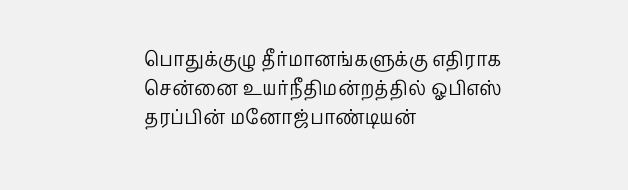பொதுக்குழு தீர்மானங்களுக்கு எதிராக சென்னை உயர்நீதிமன்றத்தில் ஓபிஎஸ் தரப்பின் மனோஜ்பாண்டியன்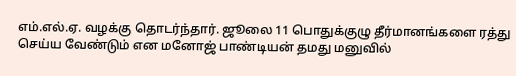எம்.எல்.ஏ. வழக்கு தொடர்ந்தார். ஜூலை 11 பொதுக்குழு தீர்மானங்களை ரத்து செய்ய வேண்டும் என மனோஜ் பாண்டியன் தமது மனுவில்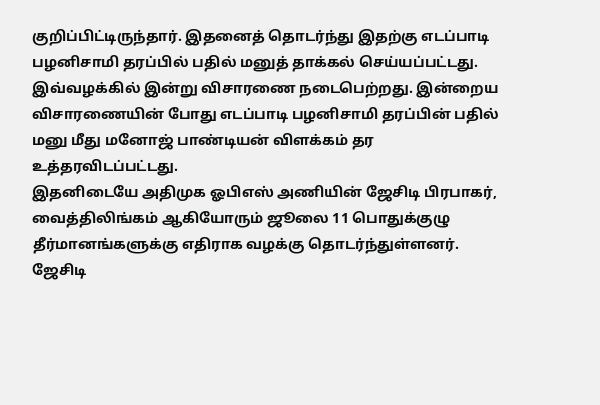குறிப்பிட்டிருந்தார். இதனைத் தொடர்ந்து இதற்கு எடப்பாடி பழனிசாமி தரப்பில் பதில் மனுத் தாக்கல் செய்யப்பட்டது.
இவ்வழக்கில் இன்று விசாரணை நடைபெற்றது. இன்றைய விசாரணையின் போது எடப்பாடி பழனிசாமி தரப்பின் பதில் மனு மீது மனோஜ் பாண்டியன் விளக்கம் தர உத்தரவிடப்பட்டது.
இதனிடையே அதிமுக ஓபிஎஸ் அணியின் ஜேசிடி பிரபாகர், வைத்திலிங்கம் ஆகியோரும் ஜூலை 11 பொதுக்குழு தீர்மானங்களுக்கு எதிராக வழக்கு தொடர்ந்துள்ளனர். ஜேசிடி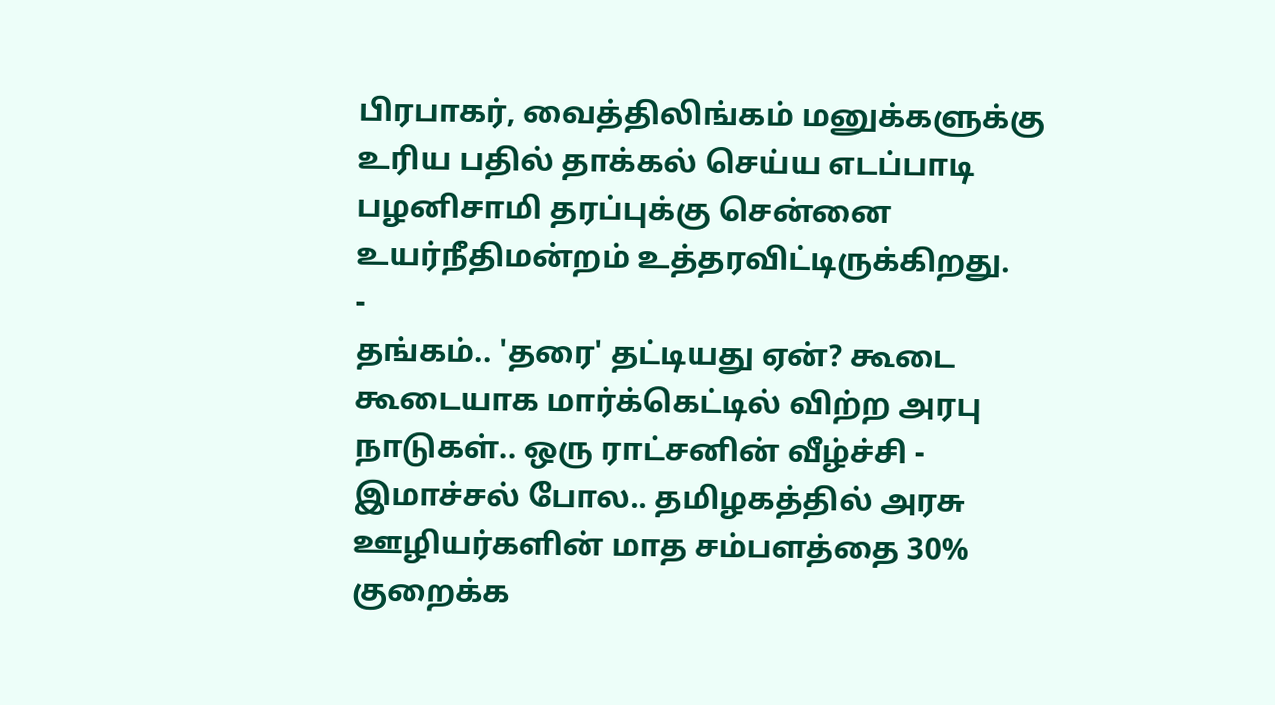பிரபாகர், வைத்திலிங்கம் மனுக்களுக்கு உரிய பதில் தாக்கல் செய்ய எடப்பாடி பழனிசாமி தரப்புக்கு சென்னை உயர்நீதிமன்றம் உத்தரவிட்டிருக்கிறது.
-
தங்கம்.. 'தரை' தட்டியது ஏன்? கூடை கூடையாக மார்க்கெட்டில் விற்ற அரபு நாடுகள்.. ஒரு ராட்சனின் வீழ்ச்சி -
இமாச்சல் போல.. தமிழகத்தில் அரசு ஊழியர்களின் மாத சம்பளத்தை 30% குறைக்க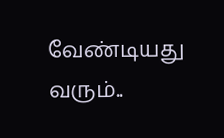வேண்டியது வரும்..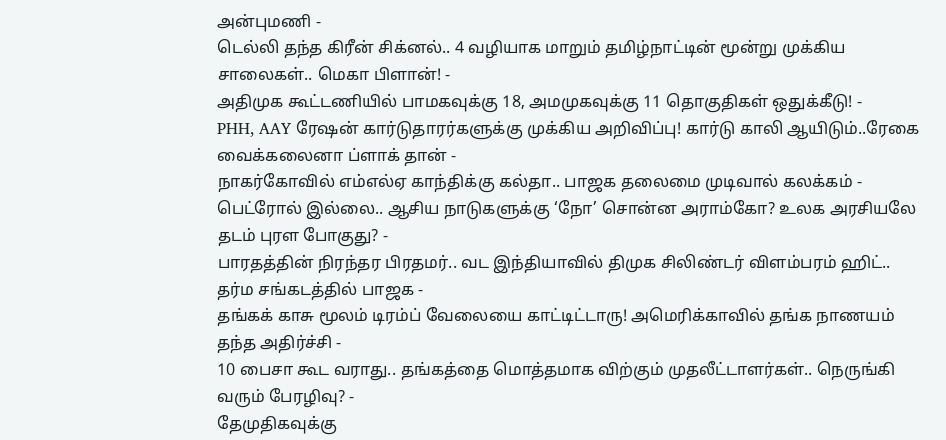அன்புமணி -
டெல்லி தந்த கிரீன் சிக்னல்.. 4 வழியாக மாறும் தமிழ்நாட்டின் மூன்று முக்கிய சாலைகள்.. மெகா பிளான்! -
அதிமுக கூட்டணியில் பாமகவுக்கு 18, அமமுகவுக்கு 11 தொகுதிகள் ஒதுக்கீடு! -
PHH, AAY ரேஷன் கார்டுதாரர்களுக்கு முக்கிய அறிவிப்பு! கார்டு காலி ஆயிடும்..ரேகை வைக்கலைனா ப்ளாக் தான் -
நாகர்கோவில் எம்எல்ஏ காந்திக்கு கல்தா.. பாஜக தலைமை முடிவால் கலக்கம் -
பெட்ரோல் இல்லை.. ஆசிய நாடுகளுக்கு ‘நோ’ சொன்ன அராம்கோ? உலக அரசியலே தடம் புரள போகுது? -
பாரதத்தின் நிரந்தர பிரதமர்.. வட இந்தியாவில் திமுக சிலிண்டர் விளம்பரம் ஹிட்.. தர்ம சங்கடத்தில் பாஜக -
தங்கக் காசு மூலம் டிரம்ப் வேலையை காட்டிட்டாரு! அமெரிக்காவில் தங்க நாணயம் தந்த அதிர்ச்சி -
10 பைசா கூட வராது.. தங்கத்தை மொத்தமாக விற்கும் முதலீட்டாளர்கள்.. நெருங்கி வரும் பேரழிவு? -
தேமுதிகவுக்கு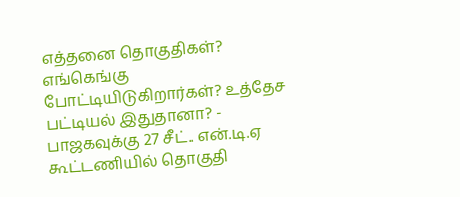எத்தனை தொகுதிகள்? எங்கெங்கு போட்டியிடுகிறார்கள்? உத்தேச பட்டியல் இதுதானா? -
பாஜகவுக்கு 27 சீட்.. என்.டி.ஏ கூட்டணியில் தொகுதி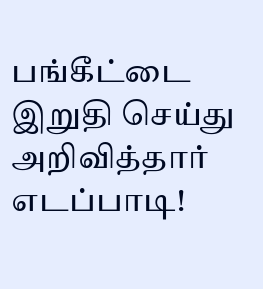பங்கீட்டை இறுதி செய்து அறிவித்தார் எடப்பாடி!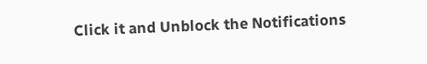Click it and Unblock the Notifications